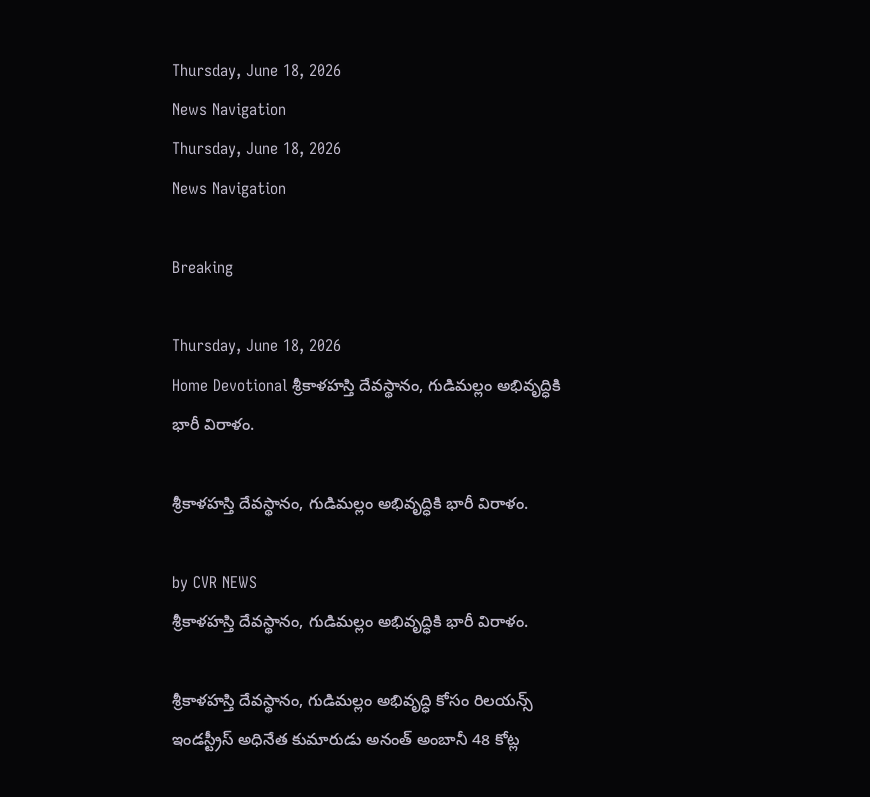Thursday, June 18, 2026
News Navigation
Thursday, June 18, 2026
News Navigation

Breaking

Thursday, June 18, 2026
Home Devotional శ్రీకాళహస్తి దేవస్థానం, గుడిమల్లం అభివృద్ధికి భారీ విరాళం.

శ్రీకాళహస్తి దేవస్థానం, గుడిమల్లం అభివృద్ధికి భారీ విరాళం.

by CVR NEWS
శ్రీకాళహస్తి దేవస్థానం, గుడిమల్లం అభివృద్ధికి భారీ విరాళం.

శ్రీకాళహస్తి దేవస్థానం, గుడిమల్లం అభివృద్ధి కోసం రిలయన్స్ ఇండస్ట్రీస్ అధినేత కుమారుడు అనంత్ అంబానీ 48 కోట్ల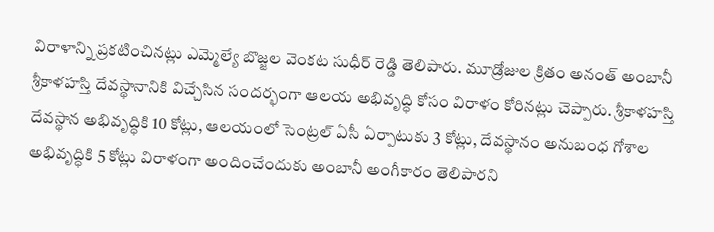విరాళాన్ని ప్రకటించినట్లు ఎమ్మెల్యే బొజ్జల వెంకట సుధీర్ రెడ్డి తెలిపారు. మూడ్రోజుల క్రితం అనంత్ అంబానీ శ్రీకాళహస్తి దేవస్థానానికి విచ్చేసిన సందర్భంగా ఆలయ అభివృద్ధి కోసం విరాళం కోరినట్లు చెప్పారు. శ్రీకాళహస్తి దేవస్థాన అభివృద్ధికి 10 కోట్లు, ఆలయంలో సెంట్రల్ ఏసీ ఏర్పాటుకు 3 కోట్లు, దేవస్థానం అనుబంధ గోశాల అభివృద్ధికి 5 కోట్లు విరాళంగా అందించేందుకు అంబానీ అంగీకారం తెలిపారని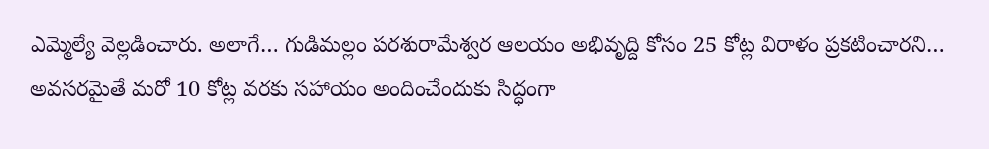ఎమ్మెల్యే వెల్లడించారు. అలాగే… గుడిమల్లం పరశురామేశ్వర ఆలయం అభివృద్ది కోసం 25 కోట్ల విరాళం ప్రకటించారని… అవసరమైతే మరో 10 కోట్ల వరకు సహాయం అందించేందుకు సిద్ధంగా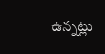ఉన్నట్లు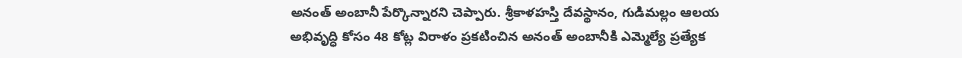అనంత్ అంబానీ పేర్కొన్నారని చెప్పారు. శ్రీకాళహస్తి దేవస్థానం, గుడిమల్లం ఆలయ అభివృద్ధి కోసం 48 కోట్ల విరాళం ప్రకటించిన అనంత్ అంబానీకి ఎమ్మెల్యే ప్రత్యేక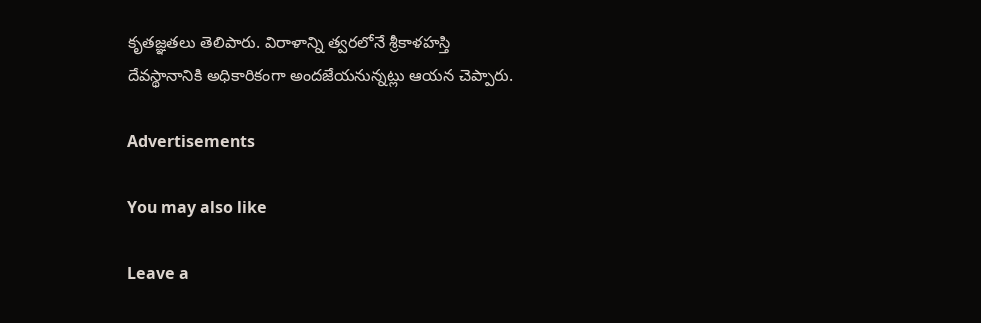కృతజ్ఞతలు తెలిపారు. విరాళాన్ని త్వరలోనే శ్రీకాళహస్తి దేవస్థానానికి అధికారికంగా అందజేయనున్నట్లు ఆయన చెప్పారు.

Advertisements

You may also like

Leave a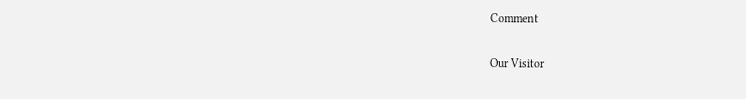Comment

Our Visitor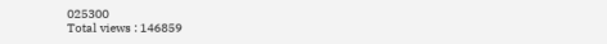025300
Total views : 146859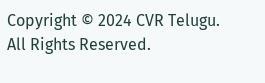Copyright © 2024 CVR Telugu. All Rights Reserved.